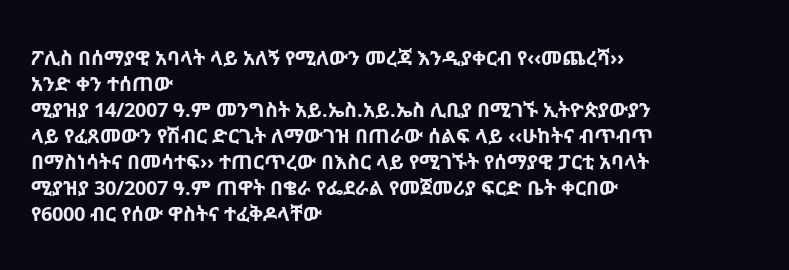ፖሊስ በሰማያዊ አባላት ላይ አለኝ የሚለውን መረጃ እንዲያቀርብ የ‹‹መጨረሻ›› አንድ ቀን ተሰጠው
ሚያዝያ 14/2007 ዓ.ም መንግስት አይ.ኤስ.አይ.ኤስ ሊቢያ በሚገኙ ኢትዮጵያውያን ላይ የፈጸመውን የሽብር ድርጊት ለማውገዝ በጠራው ሰልፍ ላይ ‹‹ሁከትና ብጥብጥ በማስነሳትና በመሳተፍ›› ተጠርጥረው በእስር ላይ የሚገኙት የሰማያዊ ፓርቲ አባላት ሚያዝያ 30/2007 ዓ.ም ጠዋት በቄራ የፌደራል የመጀመሪያ ፍርድ ቤት ቀርበው የ6000 ብር የሰው ዋስትና ተፈቅዶላቸው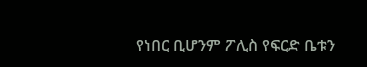የነበር ቢሆንም ፖሊስ የፍርድ ቤቱን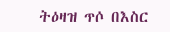ትዕዛዝ ጥሶ በእስር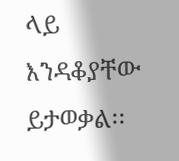ላይ እንዳቆያቸው ይታወቃል፡፡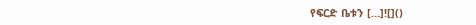የፍርድ ቤቱን […]![]()